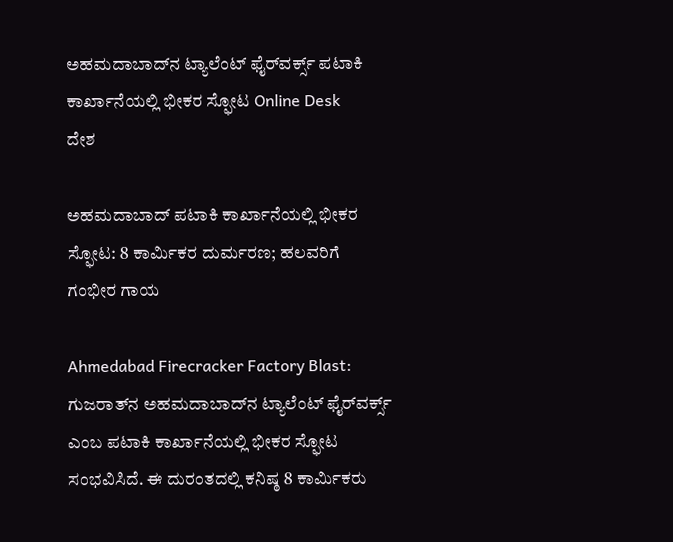ಅಹಮದಾಬಾದ್‌ನ ಟ್ಯಾಲೆಂಟ್ ಫೈರ್‌ವರ್ಕ್ಸ್ ಪಟಾಕಿ ಕಾರ್ಖಾನೆಯಲ್ಲಿ ಭೀಕರ ಸ್ಫೋಟ Online Desk
ದೇಶ

ಅಹಮದಾಬಾದ್ ಪಟಾಕಿ ಕಾರ್ಖಾನೆಯಲ್ಲಿ ಭೀಕರ ಸ್ಫೋಟ: 8 ಕಾರ್ಮಿಕರ ದುರ್ಮರಣ; ಹಲವರಿಗೆ ಗಂಭೀರ ಗಾಯ

Ahmedabad Firecracker Factory Blast: ಗುಜರಾತ್‌ನ ಅಹಮದಾಬಾದ್‌ನ ಟ್ಯಾಲೆಂಟ್ ಫೈರ್‌ವರ್ಕ್ಸ್ ಎಂಬ ಪಟಾಕಿ ಕಾರ್ಖಾನೆಯಲ್ಲಿ ಭೀಕರ ಸ್ಫೋಟ ಸಂಭವಿಸಿದೆ. ಈ ದುರಂತದಲ್ಲಿ ಕನಿಷ್ಠ 8 ಕಾರ್ಮಿಕರು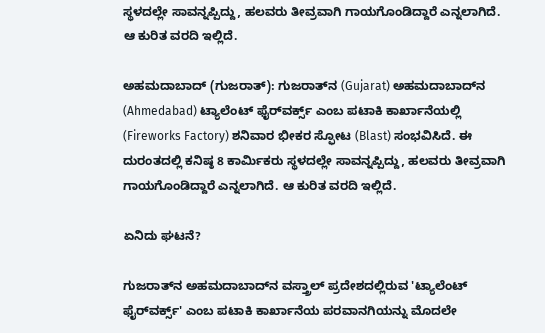ಸ್ಥಳದಲ್ಲೇ ಸಾವನ್ನಪ್ಪಿದ್ದು, ಹಲವರು ತೀವ್ರವಾಗಿ ಗಾಯಗೊಂಡಿದ್ದಾರೆ ಎನ್ನಲಾಗಿದೆ. ಆ ಕುರಿತ ವರದಿ ಇಲ್ಲಿದೆ.

ಅಹಮದಾಬಾದ್‌ (ಗುಜರಾತ್): ಗುಜರಾತ್‌ನ (Gujarat) ಅಹಮದಾಬಾದ್‌ನ (Ahmedabad) ಟ್ಯಾಲೆಂಟ್ ಫೈರ್‌ವರ್ಕ್ಸ್ ಎಂಬ ಪಟಾಕಿ ಕಾರ್ಖಾನೆಯಲ್ಲಿ (Fireworks Factory) ಶನಿವಾರ ಭೀಕರ ಸ್ಫೋಟ (Blast) ಸಂಭವಿಸಿದೆ. ಈ ದುರಂತದಲ್ಲಿ ಕನಿಷ್ಠ 8 ಕಾರ್ಮಿಕರು ಸ್ಥಳದಲ್ಲೇ ಸಾವನ್ನಪ್ಪಿದ್ದು, ಹಲವರು ತೀವ್ರವಾಗಿ ಗಾಯಗೊಂಡಿದ್ದಾರೆ ಎನ್ನಲಾಗಿದೆ. ಆ ಕುರಿತ ವರದಿ ಇಲ್ಲಿದೆ.

ಏನಿದು ಘಟನೆ?

ಗುಜರಾತ್‌ನ ಅಹಮದಾಬಾದ್‌ನ ವಸ್ತ್ರಾಲ್ ಪ್ರದೇಶದಲ್ಲಿರುವ 'ಟ್ಯಾಲೆಂಟ್ ಫೈರ್‌ವರ್ಕ್ಸ್' ಎಂಬ ಪಟಾಕಿ ಕಾರ್ಖಾನೆಯ ಪರವಾನಗಿಯನ್ನು ಮೊದಲೇ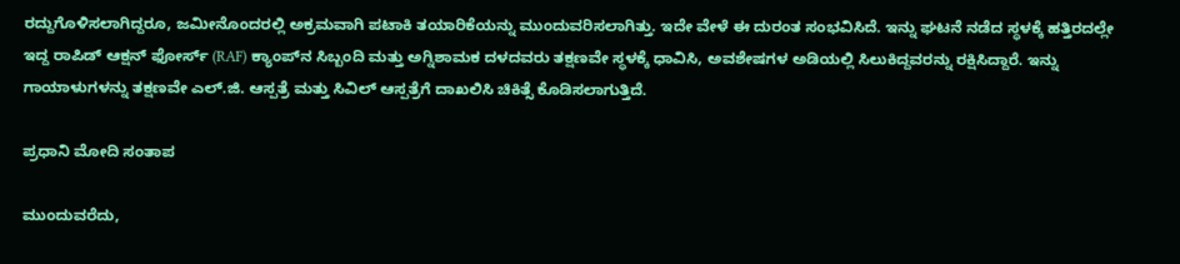ರದ್ದುಗೊಳಿಸಲಾಗಿದ್ದರೂ, ಜಮೀನೊಂದರಲ್ಲಿ ಅಕ್ರಮವಾಗಿ ಪಟಾಕಿ ತಯಾರಿಕೆಯನ್ನು ಮುಂದುವರಿಸಲಾಗಿತ್ತು. ಇದೇ ವೇಳೆ ಈ ದುರಂತ ಸಂಭವಿಸಿದೆ. ಇನ್ನು ಘಟನೆ ನಡೆದ ಸ್ಥಳಕ್ಕೆ ಹತ್ತಿರದಲ್ಲೇ ಇದ್ದ ರಾಪಿಡ್ ಆಕ್ಷನ್ ಫೋರ್ಸ್ (RAF) ಕ್ಯಾಂಪ್‌ನ ಸಿಬ್ಬಂದಿ ಮತ್ತು ಅಗ್ನಿಶಾಮಕ ದಳದವರು ತಕ್ಷಣವೇ ಸ್ಥಳಕ್ಕೆ ಧಾವಿಸಿ, ಅವಶೇಷಗಳ ಅಡಿಯಲ್ಲಿ ಸಿಲುಕಿದ್ದವರನ್ನು ರಕ್ಷಿಸಿದ್ದಾರೆ. ಇನ್ನು ಗಾಯಾಳುಗಳನ್ನು ತಕ್ಷಣವೇ ಎಲ್.ಜಿ. ಆಸ್ಪತ್ರೆ ಮತ್ತು ಸಿವಿಲ್ ಆಸ್ಪತ್ರೆಗೆ ದಾಖಲಿಸಿ ಚಿಕಿತ್ಸೆ ಕೊಡಿಸಲಾಗುತ್ತಿದೆ.

ಪ್ರಧಾನಿ ಮೋದಿ ಸಂತಾಪ

ಮುಂದುವರೆದು,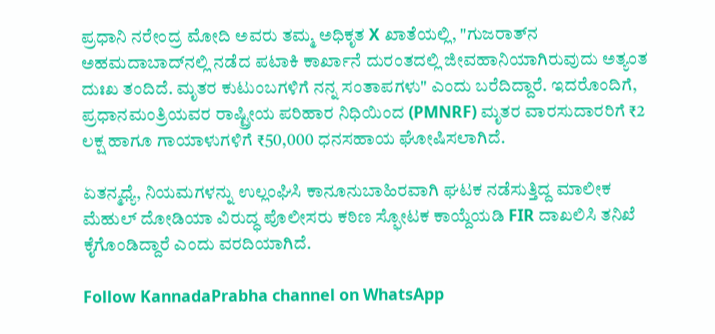ಪ್ರಧಾನಿ ನರೇಂದ್ರ ಮೋದಿ ಅವರು ತಮ್ಮ ಅಧಿಕೃತ X ಖಾತೆಯಲ್ಲಿ, "ಗುಜರಾತ್‌ನ ಅಹಮದಾಬಾದ್‌ನಲ್ಲಿ ನಡೆದ ಪಟಾಕಿ ಕಾರ್ಖಾನೆ ದುರಂತದಲ್ಲಿ ಜೀವಹಾನಿಯಾಗಿರುವುದು ಅತ್ಯಂತ ದುಃಖ ತಂದಿದೆ. ಮೃತರ ಕುಟುಂಬಗಳಿಗೆ ನನ್ನ ಸಂತಾಪಗಳು" ಎಂದು ಬರೆದಿದ್ದಾರೆ. ಇದರೊಂದಿಗೆ, ಪ್ರಧಾನಮಂತ್ರಿಯವರ ರಾಷ್ಟ್ರೀಯ ಪರಿಹಾರ ನಿಧಿಯಿಂದ (PMNRF) ಮೃತರ ವಾರಸುದಾರರಿಗೆ ₹2 ಲಕ್ಷ ಹಾಗೂ ಗಾಯಾಳುಗಳಿಗೆ ₹50,000 ಧನಸಹಾಯ ಘೋಷಿಸಲಾಗಿದೆ.

ಏತನ್ಮಧ್ಯೆ, ನಿಯಮಗಳನ್ನು ಉಲ್ಲಂಘಿಸಿ ಕಾನೂನುಬಾಹಿರವಾಗಿ ಘಟಕ ನಡೆಸುತ್ತಿದ್ದ ಮಾಲೀಕ ಮೆಹುಲ್ ದೋಡಿಯಾ ವಿರುದ್ಧ ಪೊಲೀಸರು ಕಠಿಣ ಸ್ಫೋಟಕ ಕಾಯ್ದೆಯಡಿ FIR ದಾಖಲಿಸಿ ತನಿಖೆ ಕೈಗೊಂಡಿದ್ದಾರೆ ಎಂದು ವರದಿಯಾಗಿದೆ.

Follow KannadaPrabha channel on WhatsApp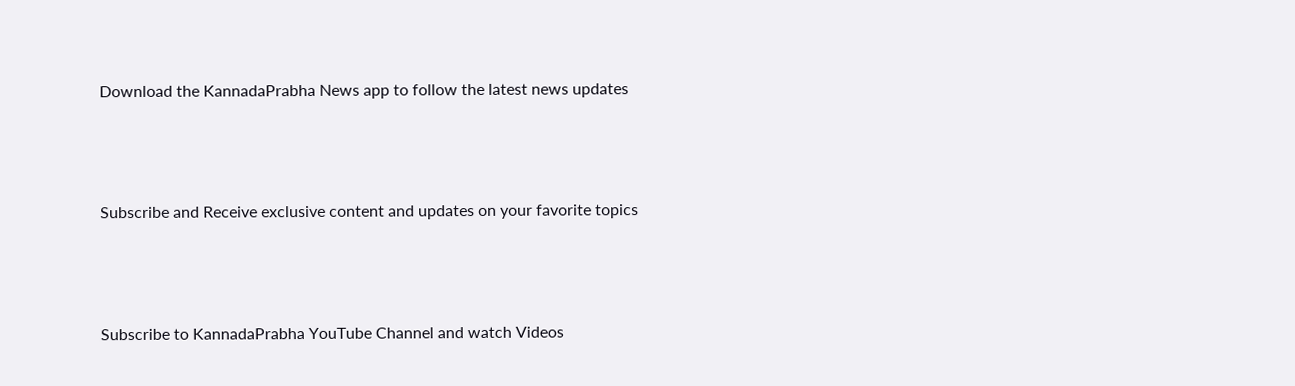Download the KannadaPrabha News app to follow the latest news updates



Subscribe and Receive exclusive content and updates on your favorite topics



Subscribe to KannadaPrabha YouTube Channel and watch Videos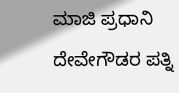ಮಾಜಿ ಪ್ರಧಾನಿ ದೇವೇಗೌಡರ ಪತ್ನಿ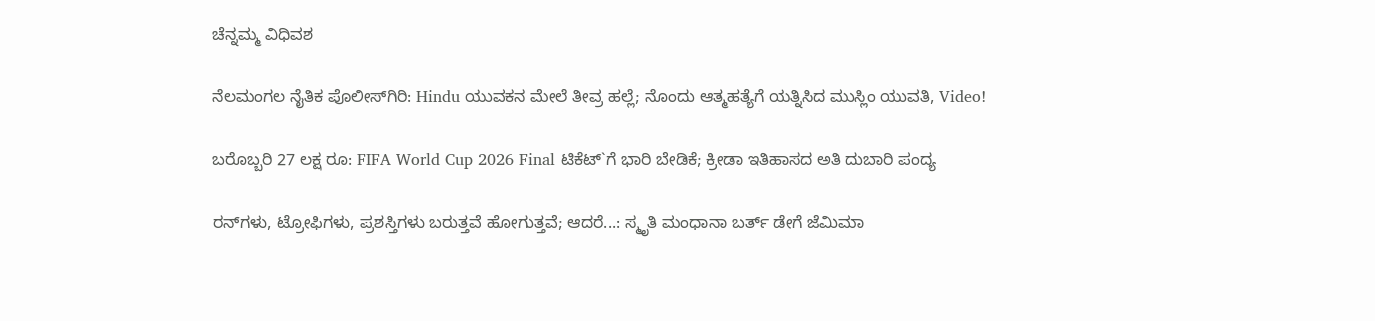ಚೆನ್ನಮ್ಮ ವಿಧಿವಶ

ನೆಲಮಂಗಲ ನೈತಿಕ ಪೊಲೀಸ್‌ಗಿರಿ: Hindu ಯುವಕನ ಮೇಲೆ ತೀವ್ರ ಹಲ್ಲೆ; ನೊಂದು ಆತ್ಮಹತ್ಯೆಗೆ ಯತ್ನಿಸಿದ ಮುಸ್ಲಿಂ ಯುವತಿ, Video!

ಬರೊಬ್ಬರಿ 27 ಲಕ್ಷ ರೂ: FIFA World Cup 2026 Final ಟಿಕೆಟ್`ಗೆ ಭಾರಿ ಬೇಡಿಕೆ; ಕ್ರೀಡಾ ಇತಿಹಾಸದ ಅತಿ ದುಬಾರಿ ಪಂದ್ಯ

ರನ್‌ಗಳು, ಟ್ರೋಫಿಗಳು, ಪ್ರಶಸ್ತಿಗಳು ಬರುತ್ತವೆ ಹೋಗುತ್ತವೆ; ಆದರೆ...: ಸ್ಮೃತಿ ಮಂಧಾನಾ ಬರ್ತ್ ಡೇಗೆ ಜೆಮಿಮಾ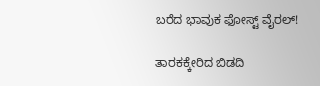ಬರೆದ ಭಾವುಕ ಫೋಸ್ಟ್ ವೈರಲ್!

ತಾರಕಕ್ಕೇರಿದ ಬಿಡದಿ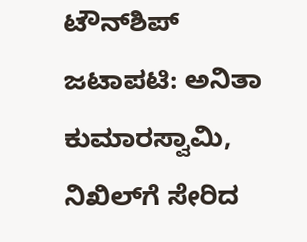ಟೌನ್‌ಶಿಪ್‌ ಜಟಾಪಟಿ: ಅನಿತಾ ಕುಮಾರಸ್ವಾಮಿ, ನಿಖಿಲ್‌ಗೆ ಸೇರಿದ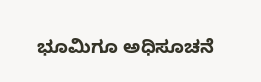ಭೂಮಿಗೂ ಅಧಿಸೂಚನೆ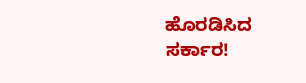ಹೊರಡಿಸಿದ ಸರ್ಕಾರ!